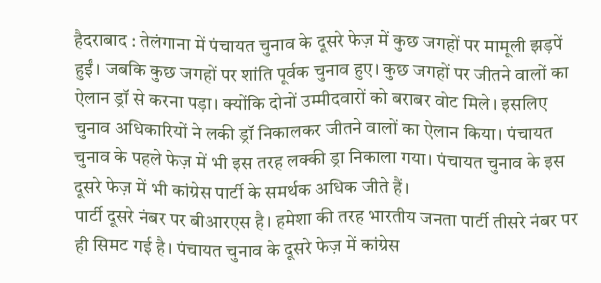हैदराबाद : तेलंगाना में पंचायत चुनाव के दूसरे फेज़ में कुछ जगहों पर मामूली झड़पें हुईं। जबकि कुछ जगहों पर शांति पूर्वक चुनाव हुए। कुछ जगहों पर जीतने वालों का ऐलान ड्रॉ से करना पड़ा। क्योंकि दोनों उम्मीदवारों को बराबर वोट मिले। इसलिए चुनाव अधिकारियों ने लकी ड्रॉ निकालकर जीतने वालों का ऐलान किया। पंचायत चुनाव के पहले फेज़ में भी इस तरह लक्की ड्रा निकाला गया। पंचायत चुनाव के इस दूसरे फेज़ में भी कांग्रेस पार्टी के समर्थक अधिक जीते हैं।
पार्टी दूसरे नंबर पर बीआरएस है। हमेशा की तरह भारतीय जनता पार्टी तीसरे नंबर पर ही सिमट गई है। पंचायत चुनाव के दूसरे फेज़ में कांग्रेस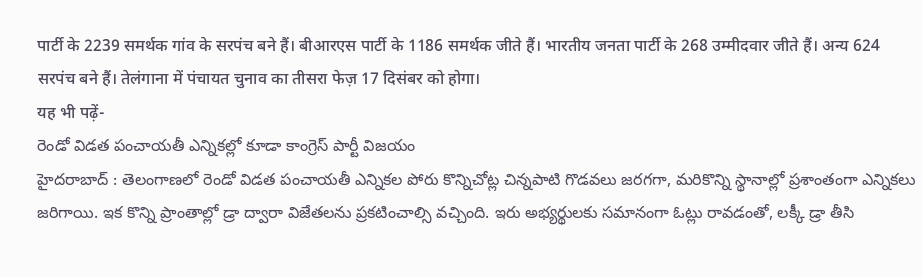पार्टी के 2239 समर्थक गांव के सरपंच बने हैं। बीआरएस पार्टी के 1186 समर्थक जीते हैं। भारतीय जनता पार्टी के 268 उम्मीदवार जीते हैं। अन्य 624 सरपंच बने हैं। तेलंगाना में पंचायत चुनाव का तीसरा फेज़ 17 दिसंबर को होगा।
यह भी पढ़ें-
రెండో విడత పంచాయతీ ఎన్నికల్లో కూడా కాంగ్రెస్ పార్టీ విజయం
హైదరాబాద్ : తెలంగాణలో రెండో విడత పంచాయతీ ఎన్నికల పోరు కొన్నిచోట్ల చిన్నపాటి గొడవలు జరగగా, మరికొన్ని స్థానాల్లో ప్రశాంతంగా ఎన్నికలు జరిగాయి. ఇక కొన్ని ప్రాంతాల్లో డ్రా ద్వారా విజేతలను ప్రకటించాల్సి వచ్చింది. ఇరు అభ్యర్థులకు సమానంగా ఓట్లు రావడంతో, లక్కీ డ్రా తీసి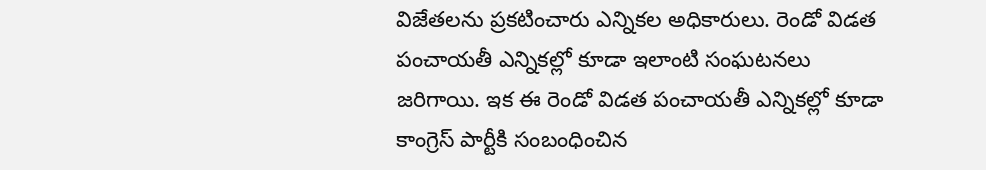విజేతలను ప్రకటించారు ఎన్నికల అధికారులు. రెండో విడత పంచాయతీ ఎన్నికల్లో కూడా ఇలాంటి సంఘటనలు జరిగాయి. ఇక ఈ రెండో విడత పంచాయతీ ఎన్నికల్లో కూడా కాంగ్రెస్ పార్టీకి సంబంధించిన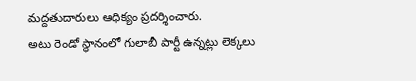మద్దతుదారులు ఆధిక్యం ప్రదర్శించారు.
అటు రెండో స్థానంలో గులాబీ పార్టీ ఉన్నట్లు లెక్కలు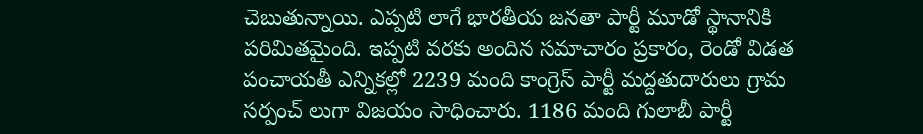చెబుతున్నాయి. ఎప్పటి లాగే భారతీయ జనతా పార్టీ మూడో స్థానానికి పరిమితమైంది. ఇప్పటి వరకు అందిన సమాచారం ప్రకారం, రెండో విడత పంచాయతీ ఎన్నికల్లో 2239 మంది కాంగ్రెస్ పార్టీ మద్దతుదారులు గ్రామ సర్పంచ్ లుగా విజయం సాధించారు. 1186 మంది గులాబీ పార్టీ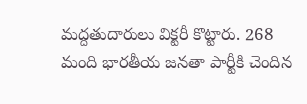మద్దతుదారులు విక్టరీ కొట్టారు. 268 మంది భారతీయ జనతా పార్టీకి చెందిన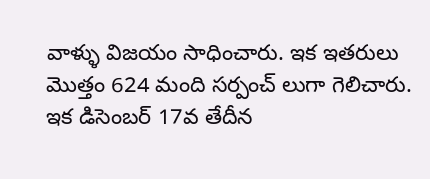వాళ్ళు విజయం సాధించారు. ఇక ఇతరులు మొత్తం 624 మంది సర్పంచ్ లుగా గెలిచారు. ఇక డిసెంబర్ 17వ తేదీన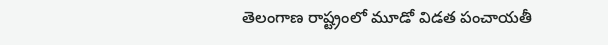తెలంగాణ రాష్ట్రంలో మూడో విడత పంచాయతీ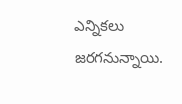ఎన్నికలు జరగనున్నాయి.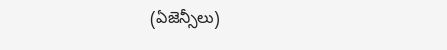(ఏజెన్సీలు)